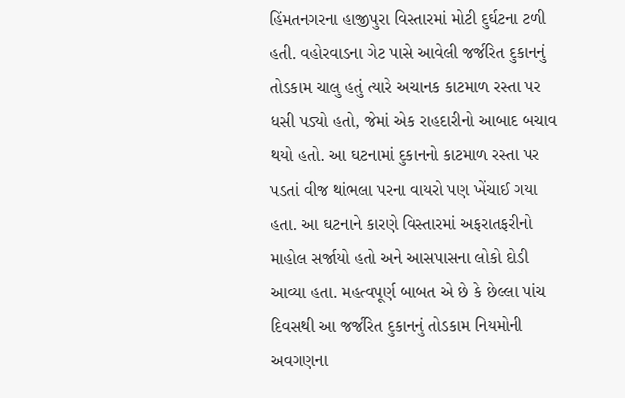હિંમતનગરના હાજીપુરા વિસ્તારમાં મોટી દુર્ઘટના ટળી હતી. વહોરવાડના ગેટ પાસે આવેલી જર્જરિત દુકાનનું તોડકામ ચાલુ હતું ત્યારે અચાનક કાટમાળ રસ્તા પર ધસી પડ્યો હતો, જેમાં એક રાહદારીનો આબાદ બચાવ થયો હતો. આ ઘટનામાં દુકાનનો કાટમાળ રસ્તા પર પડતાં વીજ થાંભલા પરના વાયરો પણ ખેંચાઈ ગયા હતા. આ ઘટનાને કારણે વિસ્તારમાં અફરાતફરીનો માહોલ સર્જાયો હતો અને આસપાસના લોકો દોડી આવ્યા હતા. મહત્વપૂર્ણ બાબત એ છે કે છેલ્લા પાંચ દિવસથી આ જર્જરિત દુકાનનું તોડકામ નિયમોની અવગણના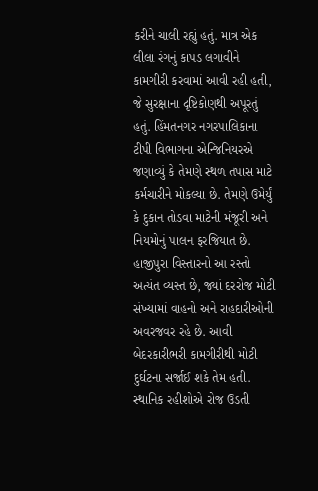કરીને ચાલી રહ્યું હતું. માત્ર એક લીલા રંગનું કાપડ લગાવીને કામગીરી કરવામાં આવી રહી હતી, જે સુરક્ષાના દૃષ્ટિકોણથી અપૂરતું હતું. હિંમતનગર નગરપાલિકાના ટીપી વિભાગના એન્જિનિયરએ જણાવ્યું કે તેમણે સ્થળ તપાસ માટે કર્મચારીને મોકલ્યા છે. તેમણે ઉમેર્યું કે દુકાન તોડવા માટેની મંજૂરી અને નિયમોનું પાલન ફરજિયાત છે. હાજીપુરા વિસ્તારનો આ રસ્તો અત્યંત વ્યસ્ત છે, જ્યાં દરરોજ મોટી સંખ્યામાં વાહનો અને રાહદારીઓની અવરજવર રહે છે. આવી બેદરકારીભરી કામગીરીથી મોટી દુર્ઘટના સર્જાઈ શકે તેમ હતી. સ્થાનિક રહીશોએ રોજ ઉડતી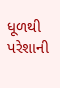ધૂળથી પરેશાની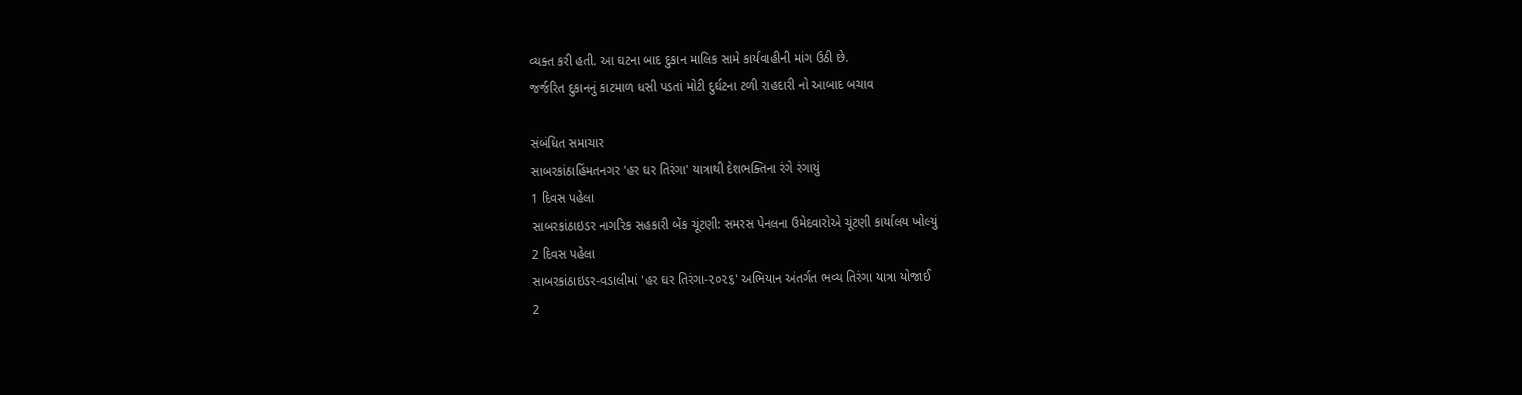વ્યક્ત કરી હતી. આ ઘટના બાદ દુકાન માલિક સામે કાર્યવાહીની માંગ ઉઠી છે.
જર્જરિત દુકાનનું કાટમાળ ધસી પડતાં મોટી દુર્ઘટના ટળી રાહદારી નો આબાદ બચાવ

સંબંધિત સમાચાર
સાબરકાંઠાહિંમતનગર 'હર ઘર તિરંગા' યાત્રાથી દેશભક્તિના રંગે રંગાયું
1 દિવસ પહેલા
સાબરકાંઠાઇડર નાગરિક સહકારી બેંક ચૂંટણી: સમરસ પેનલના ઉમેદવારોએ ચૂંટણી કાર્યાલય ખોલ્યું
2 દિવસ પહેલા
સાબરકાંઠાઇડર-વડાલીમાં 'હર ઘર તિરંગા-૨૦૨૬' અભિયાન અંતર્ગત ભવ્ય તિરંગા યાત્રા યોજાઈ
2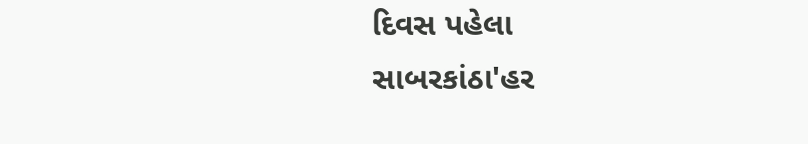દિવસ પહેલા
સાબરકાંઠા'હર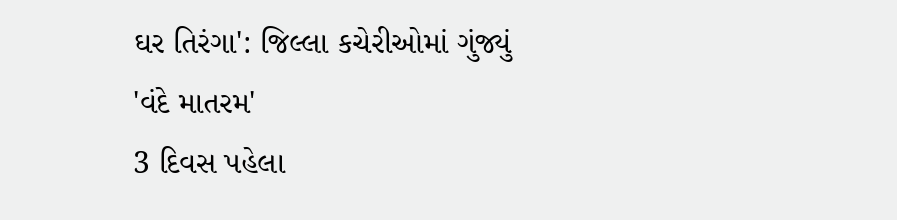ઘર તિરંગા': જિલ્લા કચેરીઓમાં ગુંજ્યું 'વંદે માતરમ'
3 દિવસ પહેલા